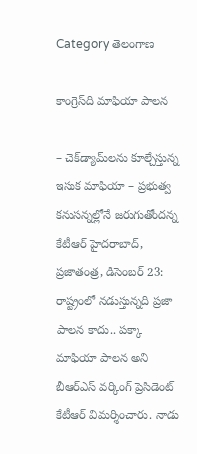Category తెలంగాణ

కాంగ్రెస్‌ది మాఫియా పాలన

– చెక్‌డ్యామ్‌లను కూల్చేస్తున్న ఇసుక మాఫియా – ప్రభుత్వ కనుసన్నల్లోనే జరుగుతోందన్న కేటీఆర్‌ హైదరాబాద్‌, ప్రజాతంత్ర, డిసెంబర్‌ 23: రాష్ట్రంలో నడుస్తున్నది ప్రజా పాలన కాదు.. పక్కా మాఫియా పాలన అని బీఆర్‌ఎస్‌ వర్కింగ్‌ ప్రెసిడెంట్‌ కేటీఆర్‌ విమర్శించారు. నాడు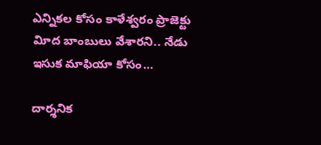ఎన్నికల కోసం కాళేశ్వరం ప్రాజెక్టు విూద బాంబులు వేశారని.. నేడు ఇసుక మాఫియా కోసం…

దార్శనిక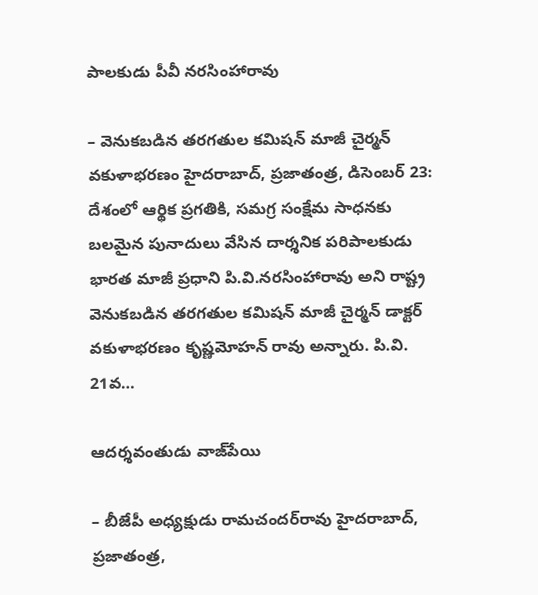పాలకుడు పీవీ నరసింహారావు

– వెనుకబడిన తరగతుల కమిషన్‌ మాజీ చైర్మన్‌ వకుళాభరణం హైదరాబాద్‌, ప్రజాతంత్ర, డిసెంబర్‌ 23: దేశంలో ఆర్థిక ప్రగతికి, సమగ్ర సంక్షేమ సాధనకు బలమైన పునాదులు వేసిన దార్శనిక పరిపాలకుడు భారత మాజీ ప్రధాని పి.వి.నరసింహారావు అని రాష్ట్ర వెనుకబడిన తరగతుల కమిషన్‌ మాజీ చైర్మన్‌ డాక్టర్‌ వకుళాభరణం కృష్ణమోహన్‌ రావు అన్నారు. పి.వి. 21వ…

ఆదర్శవంతుడు వాజ్‌పేయి

– బీజేపీ అధ్యక్షుడు రామచందర్‌రావు హైదరాబాద్‌, ప్రజాతంత్ర,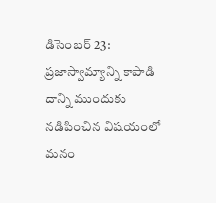డిసెంబర్‌ 23: ప్రజాస్వామ్యాన్ని కాపాడి దాన్ని ముందుకు నడిపించిన విషయంలో మనం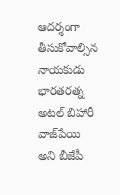ఆదర్శంగా తీసుకోవాల్సిన నాయకుడు భారతరత్న అటల్‌ బిహారీ వాజ్‌పేయి అని బీజేపీ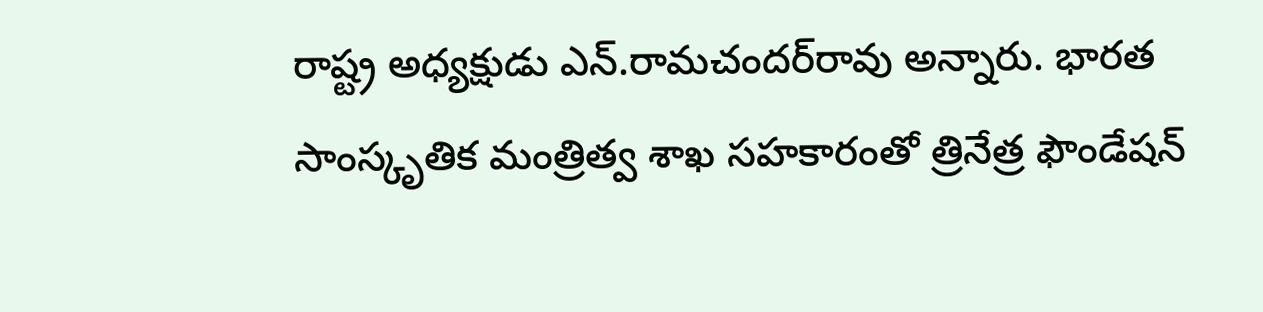రాష్ట్ర అధ్యక్షుడు ఎన్‌.రామచందర్‌రావు అన్నారు. భారత సాంస్కృతిక మంత్రిత్వ శాఖ సహకారంతో త్రినేత్ర ఫౌండేషన్‌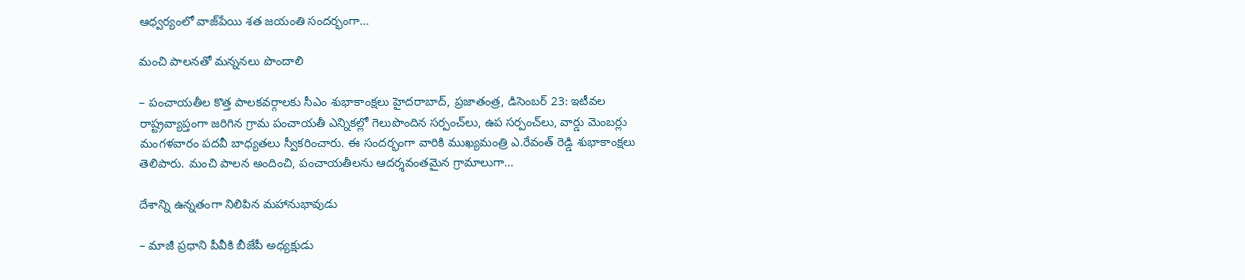ఆధ్వర్యంలో వాజ్‌పేయి శత జయంతి సందర్భంగా…

మంచి పాలనతో మన్ననలు పొందాలి

– పంచాయతీల కొత్త పాలకవర్గాలకు సీఎం శుభాకాంక్షలు హైదరాబాద్‌, ప్రజాతంత్ర, డిసెంబర్‌ 23: ఇటీవల రాష్ట్రవ్యాప్తంగా జరిగిన గ్రామ పంచాయతీ ఎన్నికల్లో గెలుపొందిన సర్పంచ్‌లు, ఉప సర్పంచ్‌లు, వార్డు మెంబర్లు మంగళవారం పదవీ బాధ్యతలు స్వీకరించారు. ఈ సందర్భంగా వారికి ముఖ్యమంత్రి ఎ.రేవంత్‌ రెడ్డి శుభాకాంక్షలు తెలిపారు. మంచి పాలన అందించి, పంచాయతీలను ఆదర్శవంతమైన గ్రామాలుగా…

దేశాన్ని ఉన్న‌తంగా నిలిపిన మ‌హానుభావుడు

– మాజీ ప్రధాని పీవీకి బీజేపీ అధ్యక్షుడు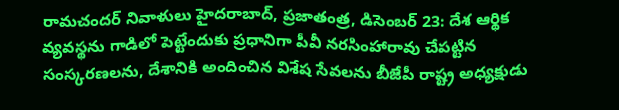రామచందర్‌ నివాళులు హైదరాబాద్‌, ప్రజాతంత్ర, డిసెంబర్‌ 23: దేశ ఆర్థిక వ్యవస్థను గాడిలో పెట్టేందుకు ప్రధానిగా పీవీ నరసింహారావు చేపట్టిన సంస్కరణలను, దేశానికి అందించిన విశేష సేవలను బీజేపీ రాష్ట్ర అధ్యక్షుడు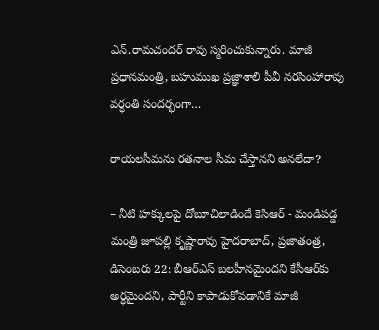ఎన్‌.రామచందర్‌ రావు స్మరించుకున్నారు. మాజీ ప్రధానమంత్రి, బహుముఖ ప్రజ్ఞాశాలి పీవీ నరసింహారావు వర్ధంతి సందర్భంగా…

రాయలసీమను రతనాల సీమ చేస్తానని అనలేదా?

– నీటి హక్కులపై దోబూచిలాడిందే కెసిఆర్‌ ‌- మండిపడ్డ మంత్రి జూపల్లి కృష్ణారావు హైదరాబాద్‌, ప్రజాతంత్ర, డిసెంబరు 22: బీఆర్‌ఎస్‌ ‌బలహీనమైందని కేసీఆర్‌కు అర్ధమైందని, పార్టీని కాపాడుకోవడానికే మాజీ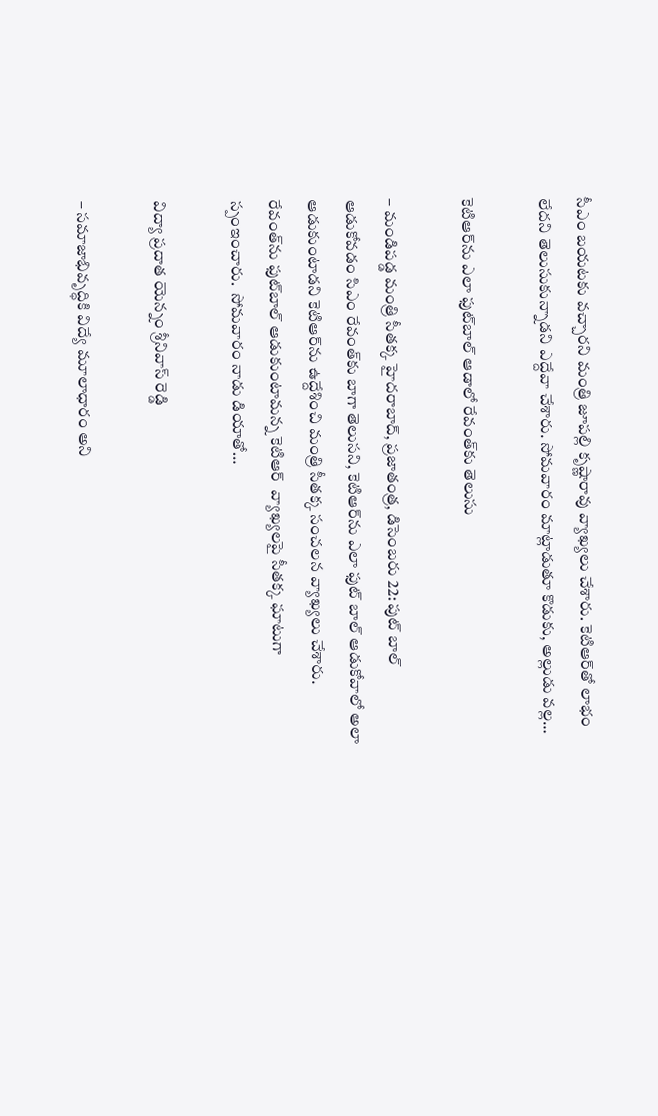సీఎం బయటకు వచ్చారని మంత్రి జూపల్లి కృష్ణారావు వ్యాఖ్యలు చేశారు. కెటిఆర్‌తో లాభం లేదని తెలుసుకున్నాడని ఎద్దేవా చేశారు. సోమవారం మాట్లాడుతూ కొడుకు, అల్లుడు వల్ల…

కెటిఆర్‌ను ఎలా ఫుట్‌బాల్‌ ఆడాలో రేవంత్‌కు తెలుసు

– మండిపడ్డ మంత్రి సీతక్క హైదరాబాద్‌, ప్రజాతంత్ర, డిసెంబరు 22: పుట్‌ ‌బాల్‌ ఆడుకోవడం సిఎం రేవంత్‌కు బాగా తెలుసని, కెటిఆర్‌ను ఎలా ఫుట్‌ ‌బాల్‌ ఆడుకోవాలో అలా ఆడుకుంటాడని కెటిఆర్‌ను ఉద్దేశించి మంత్రి సీతక్క సంచలన వ్యాఖ్యలు చేశారు. రేవంత్‌ను ఫుట్‌బాల్‌ ఆడుకుంటామన్న కెటిఆర్‌  ‌వ్యాఖ్యలపై సీతక్క ఘాటుగా స్పంఇంచారు.  సోమవారం నాడు డియాతో…

విద్యా ప్రదాత యెన్నం శ్రీనివాస్ రెడ్డి

– సమాజాభివృద్ధికి విద్యే మూలాధారం అని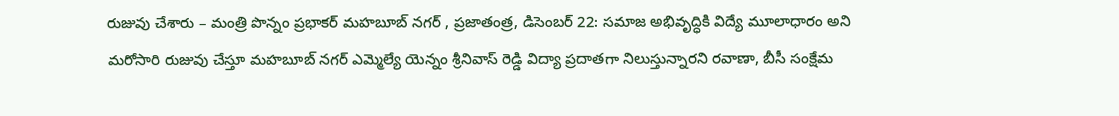రుజువు చేశారు – మంత్రి పొన్నం ప్రభాకర్ మహబూబ్ నగర్ , ప్రజాతంత్ర, డిసెంబర్ 22: సమాజ అభివృద్ధికి విద్యే మూలాధారం అని మరోసారి రుజువు చేస్తూ మహబూబ్ నగర్ ఎమ్మెల్యే యెన్నం శ్రీనివాస్ రెడ్డి విద్యా ప్రదాతగా నిలుస్తున్నారని రవాణా, బీసీ సంక్షేమ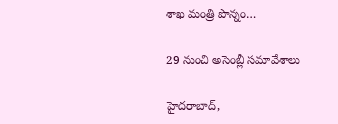శాఖ మంత్రి పొన్నం…

29 నుంచి అసెంబ్లీ సమావేశాలు

హైదరాబాద్,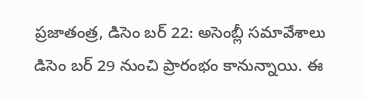ప్రజాతంత్ర, డిసెం బర్ 22: అసెంబ్లీ సమావేశాలు డిసెం బర్ 29 నుంచి ప్రారంభం కానున్నాయి. ఈ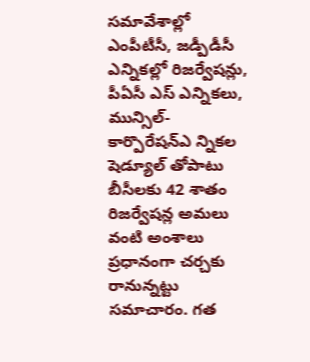సమావేశాల్లో ఎంపీటీసీ, జడ్పీడీసీ ఎన్నికల్లో రిజర్వేషన్లు, పీఏసీ ఎస్ ఎన్నికలు, మున్సిల్-కార్పొరేషన్ఎ న్నికల షెడ్యూల్ తోపాటు బీసీలకు 42 శాతం రిజర్వేషన్ల అమలు వంటి అంశాలు ప్రధానంగా చర్చకు రానున్నట్టు సమాచారం. గత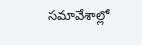సమావేశాల్లో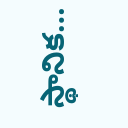స్థానిక…